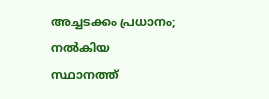അച്ചടക്കം പ്രധാനം; നല്‍കിയ സ്ഥാനത്ത്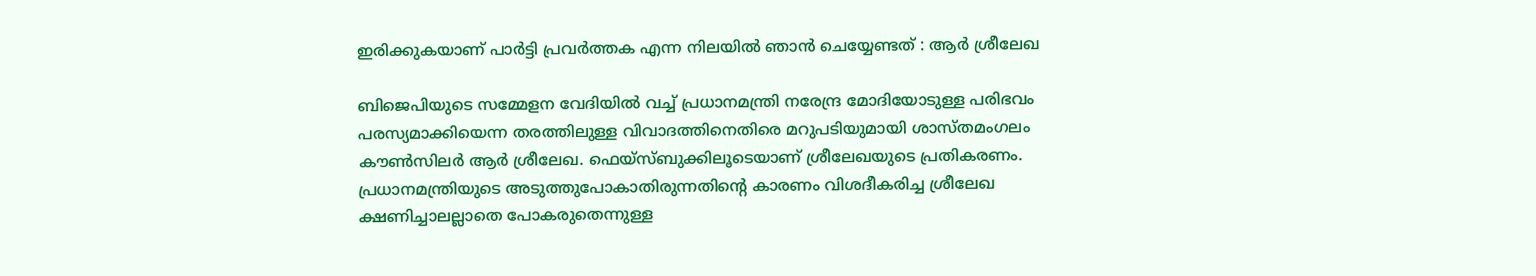ഇരിക്കുകയാണ് പാര്‍ട്ടി പ്രവര്‍ത്തക എന്ന നിലയില്‍ ഞാന്‍ ചെയ്യേണ്ടത് : ആര്‍ ശ്രീലേഖ

ബിജെപിയുടെ സമ്മേളന വേദിയില്‍ വച്ച്‌ പ്രധാനമന്ത്രി നരേന്ദ്ര മോദിയോടുള്ള പരിഭവം പരസ്യമാക്കിയെന്ന തരത്തിലുള്ള വിവാദത്തിനെതിരെ മറുപടിയുമായി ശാസ്തമംഗലം കൗണ്‍സിലര്‍ ആര്‍ ശ്രീലേഖ. ഫെയ്‌സ്ബുക്കിലൂടെയാണ് ശ്രീലേഖയുടെ പ്രതികരണം. പ്രധാനമന്ത്രിയുടെ അടുത്തുപോകാതിരുന്നതിന്റെ കാരണം വിശദീകരിച്ച ശ്രീലേഖ ക്ഷണിച്ചാലല്ലാതെ പോകരുതെന്നുള്ള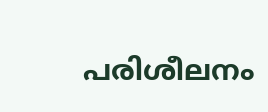പരിശീലനം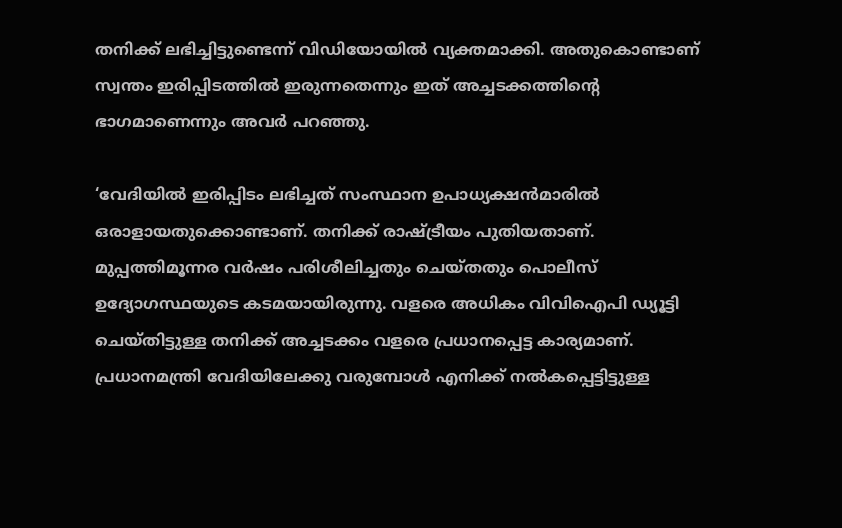തനിക്ക് ലഭിച്ചിട്ടുണ്ടെന്ന് വിഡിയോയില്‍ വ്യക്തമാക്കി. അതുകൊണ്ടാണ് സ്വന്തം ഇരിപ്പിടത്തില്‍ ഇരുന്നതെന്നും ഇത് അച്ചടക്കത്തിന്റെ ഭാഗമാണെന്നും അവര്‍ പറഞ്ഞു.

‘വേദിയില്‍ ഇരിപ്പിടം ലഭിച്ചത് സംസ്ഥാന ഉപാധ്യക്ഷന്‍മാരില്‍ ഒരാളായതുക്കൊണ്ടാണ്. തനിക്ക് രാഷ്ട്രീയം പുതിയതാണ്. മുപ്പത്തിമൂന്നര വര്‍ഷം പരിശീലിച്ചതും ചെയ്തതും പൊലീസ് ഉദ്യോഗസ്ഥയുടെ കടമയായിരുന്നു. വളരെ അധികം വിവിഐപി ഡ്യൂട്ടി ചെയ്തിട്ടുള്ള തനിക്ക് അച്ചടക്കം വളരെ പ്രധാനപ്പെട്ട കാര്യമാണ്. പ്രധാനമന്ത്രി വേദിയിലേക്കു വരുമ്പോള്‍ എനിക്ക് നല്‍കപ്പെട്ടിട്ടുള്ള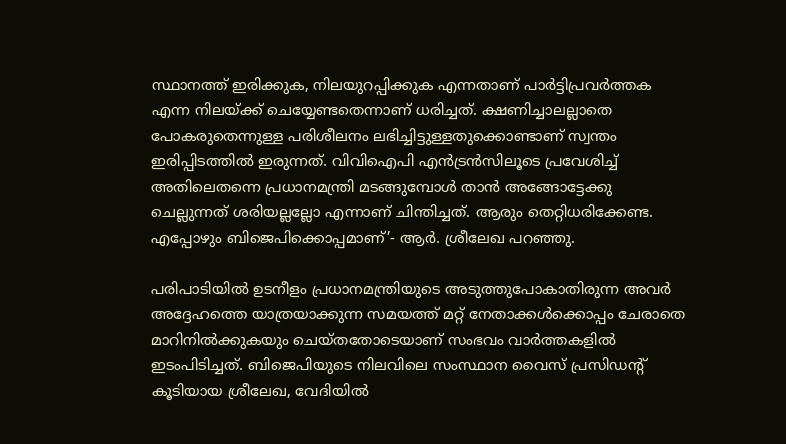സ്ഥാനത്ത് ഇരിക്കുക, നിലയുറപ്പിക്കുക എന്നതാണ് പാര്‍ട്ടിപ്രവര്‍ത്തക എന്ന നിലയ്ക്ക് ചെയ്യേണ്ടതെന്നാണ് ധരിച്ചത്. ക്ഷണിച്ചാലല്ലാതെ പോകരുതെന്നുള്ള പരിശീലനം ലഭിച്ചിട്ടുള്ളതുക്കൊണ്ടാണ് സ്വന്തം ഇരിപ്പിടത്തില്‍ ഇരുന്നത്. വിവിഐപി എന്‍ട്രന്‍സിലൂടെ പ്രവേശിച്ച്‌ അതിലെതന്നെ പ്രധാനമന്ത്രി മടങ്ങുമ്പോള്‍ താന്‍ അങ്ങോട്ടേക്കു ചെല്ലുന്നത് ശരിയല്ലല്ലോ എന്നാണ് ചിന്തിച്ചത്. ആരും തെറ്റിധരിക്കേണ്ട. എപ്പോഴും ബിജെപിക്കൊപ്പമാണ്’- ആര്‍. ശ്രീലേഖ പറഞ്ഞു.

പരിപാടിയില്‍ ഉടനീളം പ്രധാനമന്ത്രിയുടെ അടുത്തുപോകാതിരുന്ന അവര്‍ അദ്ദേഹത്തെ യാത്രയാക്കുന്ന സമയത്ത് മറ്റ് നേതാക്കള്‍ക്കൊപ്പം ചേരാതെ മാറിനില്‍ക്കുകയും ചെയ്തതോടെയാണ് സംഭവം വാര്‍ത്തകളില്‍ ഇടംപിടിച്ചത്. ബിജെപിയുടെ നിലവിലെ സംസ്ഥാന വൈസ് പ്രസിഡന്റ് കൂടിയായ ശ്രീലേഖ, വേദിയില്‍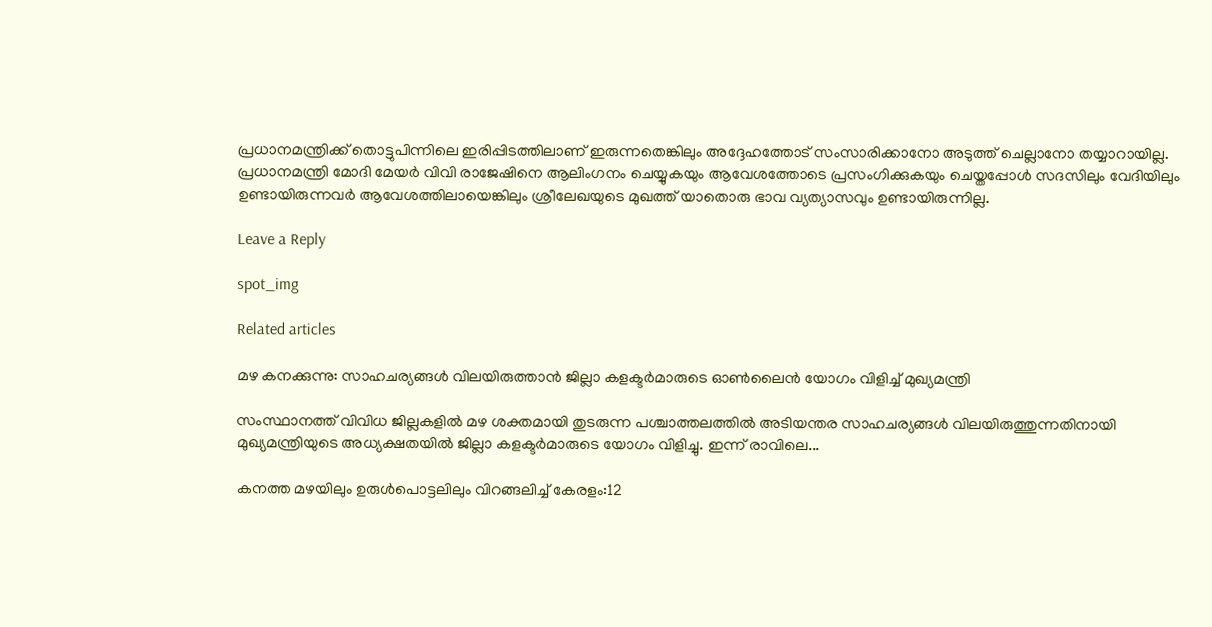പ്രധാനമന്ത്രിക്ക് തൊട്ടുപിന്നിലെ ഇരിപ്പിടത്തിലാണ് ഇരുന്നതെങ്കിലും അദ്ദേഹത്തോട് സംസാരിക്കാനോ അടുത്ത് ചെല്ലാനോ തയ്യാറായില്ല. പ്രധാനമന്ത്രി മോദി മേയര്‍ വിവി രാജേഷിനെ ആലിംഗനം ചെയ്യുകയും ആവേശത്തോടെ പ്രസംഗിക്കുകയും ചെയ്തപ്പോള്‍ സദസിലും വേദിയിലും ഉണ്ടായിരുന്നവര്‍ ആവേശത്തിലായെങ്കിലും ശ്രീലേഖയുടെ മുഖത്ത് യാതൊരു ഭാവ വ്യത്യാസവും ഉണ്ടായിരുന്നില്ല.

Leave a Reply

spot_img

Related articles

മഴ കനക്കുന്നു: സാഹചര്യങ്ങൾ വിലയിരുത്താൻ ജില്ലാ കളക്ടർമാരുടെ ഓൺലൈൻ യോഗം വിളിച്ച് മുഖ്യമന്ത്രി

സംസ്ഥാനത്ത് വിവിധ ജില്ലകളിൽ മഴ ശക്തമായി തുടരുന്ന പശ്ചാത്തലത്തിൽ അടിയന്തര സാഹചര്യങ്ങൾ വിലയിരുത്തുന്നതിനായി മുഖ്യമന്ത്രിയുടെ അധ്യക്ഷതയിൽ ജില്ലാ കളക്ടർമാരുടെ യോഗം വിളിച്ചു. ഇന്ന് രാവിലെ...

കനത്ത മഴയിലും ഉരുൾപൊട്ടലിലും വിറങ്ങലിച്ച് കേരളം:12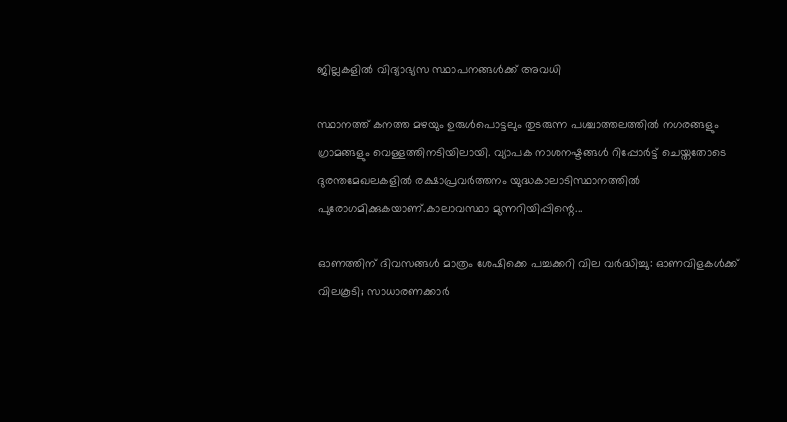ജില്ലകളിൽ വിദ്യാഭ്യസ സ്ഥാപനങ്ങൾക്ക് അവധി

സ്ഥാനത്ത് കനത്ത മഴയും ഉരുൾപൊട്ടലും തുടരുന്ന പശ്ചാത്തലത്തിൽ നഗരങ്ങളും ഗ്രാമങ്ങളും വെള്ളത്തിനടിയിലായി. വ്യാപക നാശനഷ്ടങ്ങൾ റിപ്പോർട്ട് ചെയ്തതോടെ ദുരന്തമേഖലകളിൽ രക്ഷാപ്രവർത്തനം യുദ്ധകാലാടിസ്ഥാനത്തിൽ പുരോഗമിക്കുകയാണ്.കാലാവസ്ഥാ മുന്നറിയിപ്പിന്റെ...

ഓണത്തിന് ദിവസങ്ങള്‍ മാത്രം ശേഷിക്കെ പച്ചക്കറി വില വർദ്ധിച്ചു: ഓണവിളകൾക്ക് വിലകൂടി; സാധാരണക്കാര്‍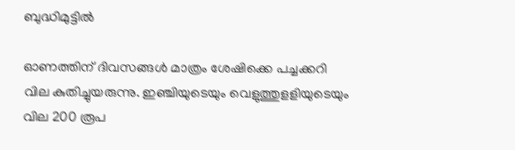ബുദ്ധിമുട്ടില്‍

ഓണത്തിന് ദിവസങ്ങള്‍ മാത്രം ശേഷിക്കെ പച്ചക്കറി വില കുതിച്ചുയരുന്നു. ഇഞ്ചിയുടെയും വെളുത്തുളളിയുടെയും വില 200 രൂപ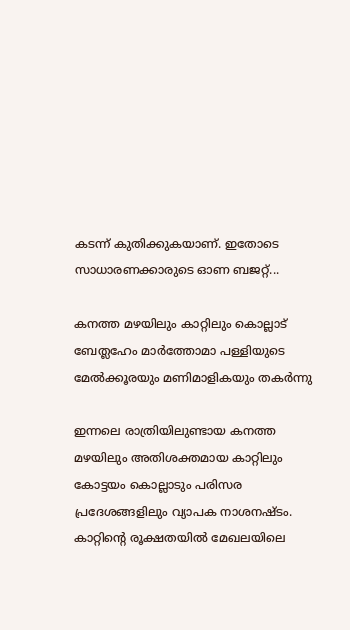കടന്ന് കുതിക്കുകയാണ്. ഇതോടെ സാധാരണക്കാരുടെ ഓണ ബജറ്റ്...

കനത്ത മഴയിലും കാറ്റിലും കൊല്ലാട് ബേത്ലഹേം മാർത്തോമാ പള്ളിയുടെ മേൽക്കൂരയും മണിമാളികയും തകർന്നു

ഇന്നലെ രാത്രിയിലുണ്ടായ കനത്ത മഴയിലും അതിശക്തമായ കാറ്റിലും കോട്ടയം കൊല്ലാടും പരിസര പ്രദേശങ്ങളിലും വ്യാപക നാശനഷ്ടം. കാറ്റിന്റെ രൂക്ഷതയിൽ മേഖലയിലെ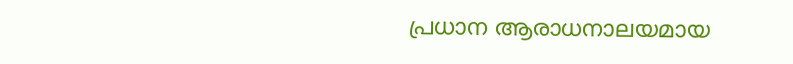പ്രധാന ആരാധനാലയമായ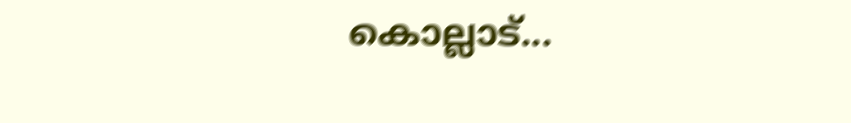കൊല്ലാട്...